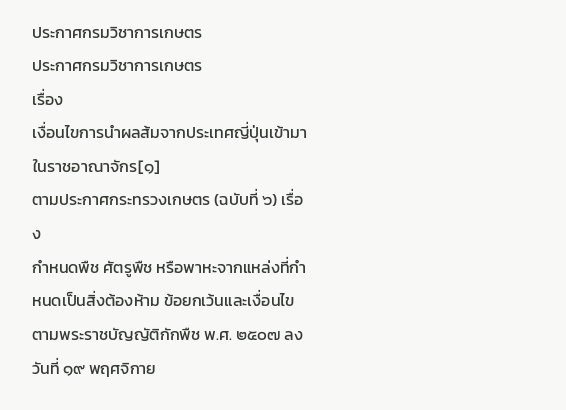ประกาศกรมวิชาการเกษตร
ประกาศกรมวิชาการเกษตร
เรื่อง
เงื่อนไขการนำผลส้มจากประเทศญี่ปุ่นเข้ามาในราชอาณาจักร[๑]
ตามประกาศกระทรวงเกษตร (ฉบับที่ ๖) เรื่อง
กำหนดพืช ศัตรูพืช หรือพาหะจากแหล่งที่กำหนดเป็นสิ่งต้องห้าม ข้อยกเว้นและเงื่อนไข
ตามพระราชบัญญัติกักพืช พ.ศ. ๒๕๐๗ ลงวันที่ ๑๙ พฤศจิกาย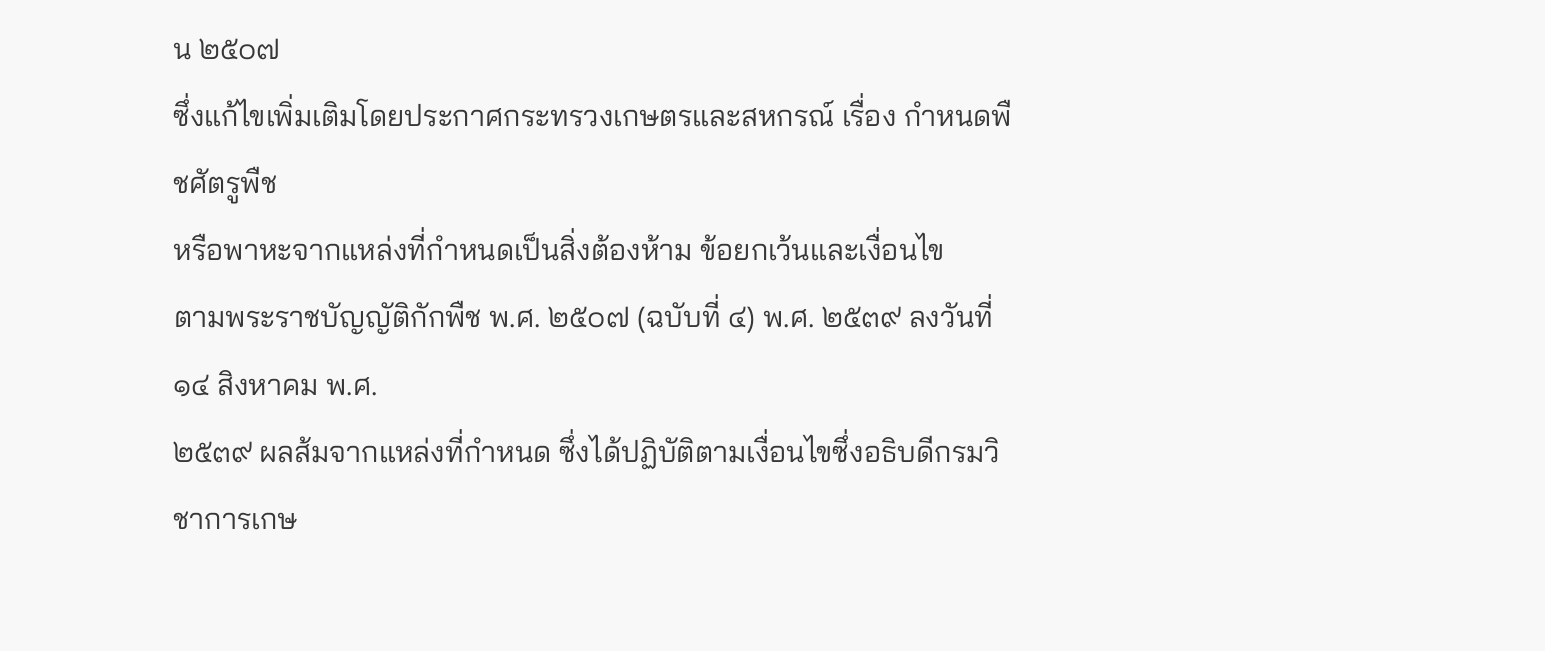น ๒๕๐๗
ซึ่งแก้ไขเพิ่มเติมโดยประกาศกระทรวงเกษตรและสหกรณ์ เรื่อง กำหนดพืชศัตรูพืช
หรือพาหะจากแหล่งที่กำหนดเป็นสิ่งต้องห้าม ข้อยกเว้นและเงื่อนไข
ตามพระราชบัญญัติกักพืช พ.ศ. ๒๕๐๗ (ฉบับที่ ๔) พ.ศ. ๒๕๓๙ ลงวันที่ ๑๔ สิงหาคม พ.ศ.
๒๕๓๙ ผลส้มจากแหล่งที่กำหนด ซึ่งได้ปฏิบัติตามเงื่อนไขซึ่งอธิบดีกรมวิชาการเกษ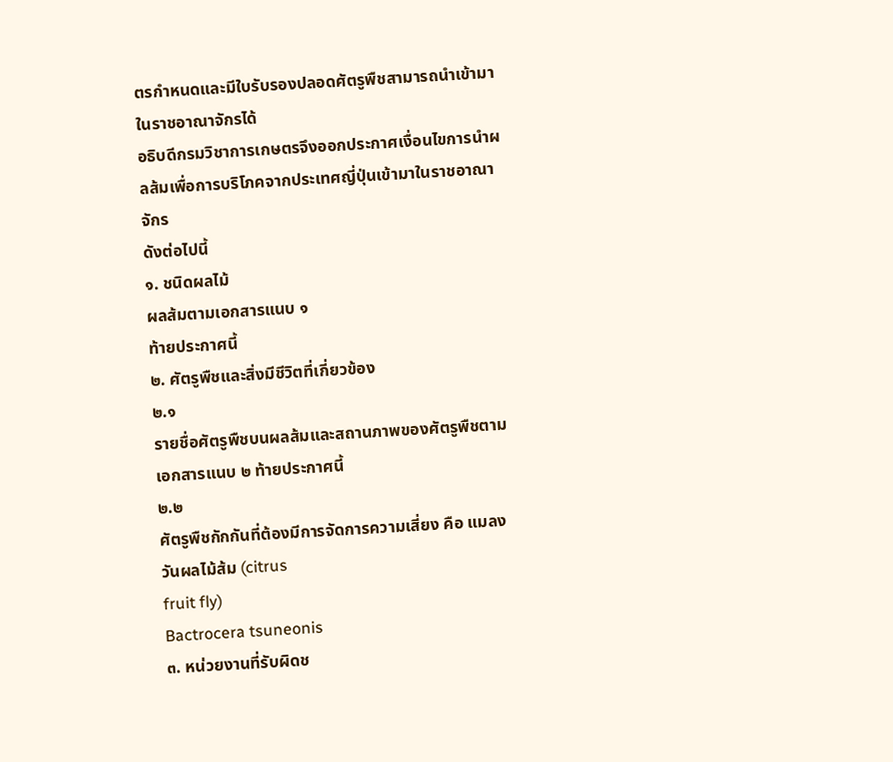ตรกำหนดและมีใบรับรองปลอดศัตรูพืชสามารถนำเข้ามาในราชอาณาจักรได้
อธิบดีกรมวิชาการเกษตรจึงออกประกาศเงื่อนไขการนำผลส้มเพื่อการบริโภคจากประเทศญี่ปุ่นเข้ามาในราชอาณาจักร
ดังต่อไปนี้
๑. ชนิดผลไม้
ผลส้มตามเอกสารแนบ ๑
ท้ายประกาศนี้
๒. ศัตรูพืชและสิ่งมีชีวิตที่เกี่ยวข้อง
๒.๑
รายชื่อศัตรูพืชบนผลส้มและสถานภาพของศัตรูพืชตามเอกสารแนบ ๒ ท้ายประกาศนี้
๒.๒
ศัตรูพืชกักกันที่ต้องมีการจัดการความเสี่ยง คือ แมลงวันผลไม้ส้ม (citrus
fruit fly)
Bactrocera tsuneonis
๓. หน่วยงานที่รับผิดช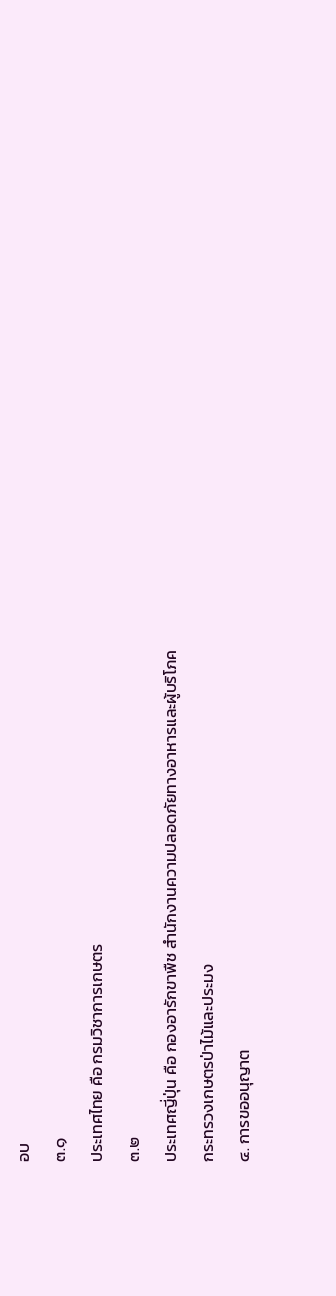อบ
๓.๑
ประเทศไทย คือ กรมวิชาการเกษตร
๓.๒
ประเทศญี่ปุ่น คือ กองอารักขาพืช สำนักงานความปลอดภัยทางอาหารและผู้บริโภค
กระทรวงเกษตรป่าไม้และประมง
๔. การขออนุญาต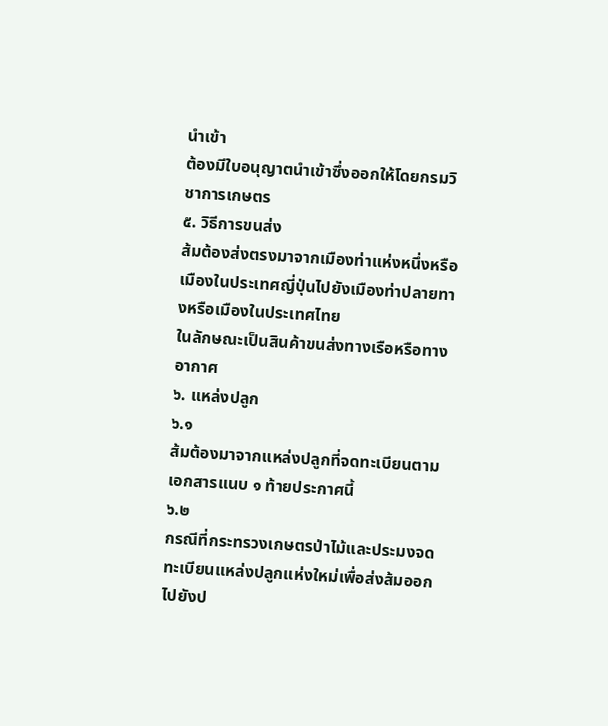นำเข้า
ต้องมีใบอนุญาตนำเข้าซึ่งออกให้โดยกรมวิชาการเกษตร
๕. วิธีการขนส่ง
ส้มต้องส่งตรงมาจากเมืองท่าแห่งหนึ่งหรือเมืองในประเทศญี่ปุ่นไปยังเมืองท่าปลายทางหรือเมืองในประเทศไทย
ในลักษณะเป็นสินค้าขนส่งทางเรือหรือทางอากาศ
๖. แหล่งปลูก
๖.๑
ส้มต้องมาจากแหล่งปลูกที่จดทะเบียนตามเอกสารแนบ ๑ ท้ายประกาศนี้
๖.๒
กรณีที่กระทรวงเกษตรป่าไม้และประมงจดทะเบียนแหล่งปลูกแห่งใหม่เพื่อส่งส้มออกไปยังป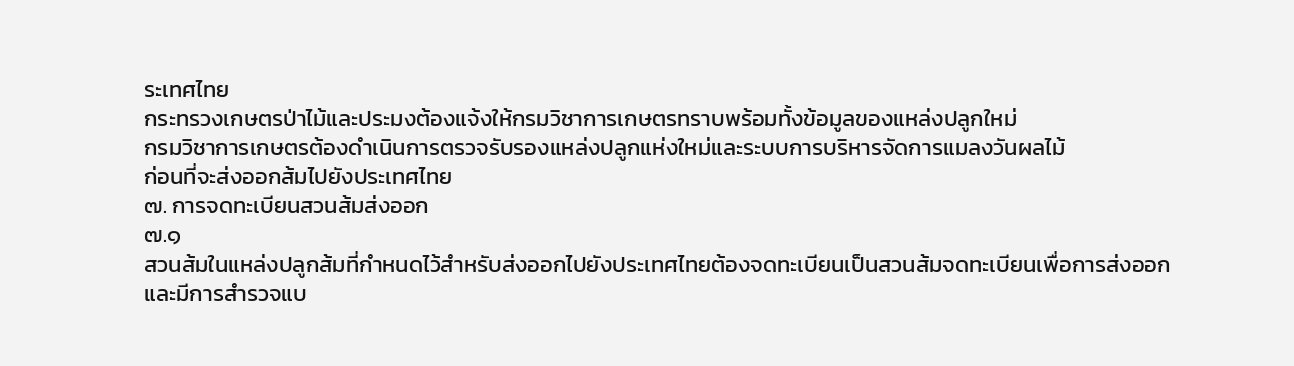ระเทศไทย
กระทรวงเกษตรป่าไม้และประมงต้องแจ้งให้กรมวิชาการเกษตรทราบพร้อมทั้งข้อมูลของแหล่งปลูกใหม่
กรมวิชาการเกษตรต้องดำเนินการตรวจรับรองแหล่งปลูกแห่งใหม่และระบบการบริหารจัดการแมลงวันผลไม้
ก่อนที่จะส่งออกส้มไปยังประเทศไทย
๗. การจดทะเบียนสวนส้มส่งออก
๗.๑
สวนส้มในแหล่งปลูกส้มที่กำหนดไว้สำหรับส่งออกไปยังประเทศไทยต้องจดทะเบียนเป็นสวนส้มจดทะเบียนเพื่อการส่งออก
และมีการสำรวจแบ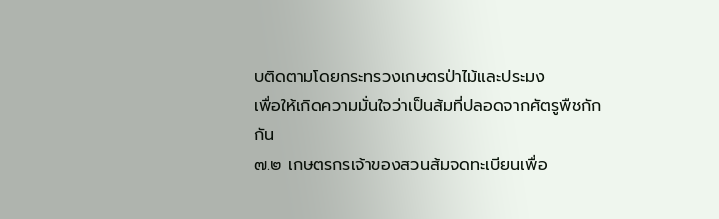บติดตามโดยกระทรวงเกษตรป่าไม้และประมง
เพื่อให้เกิดความมั่นใจว่าเป็นส้มที่ปลอดจากศัตรูพืชกักกัน
๗.๒ เกษตรกรเจ้าของสวนส้มจดทะเบียนเพื่อ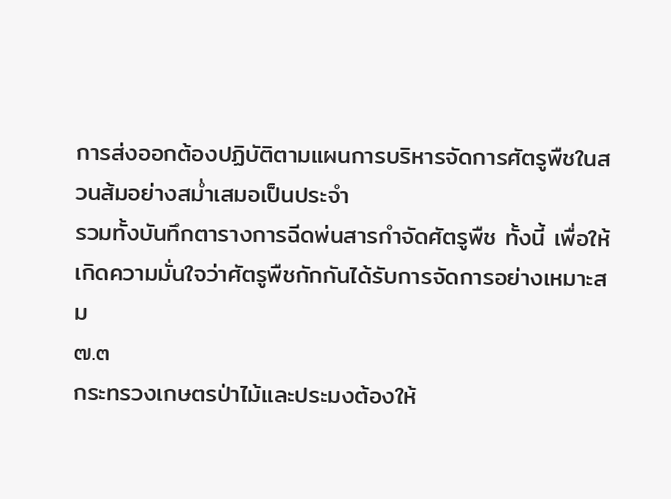การส่งออกต้องปฏิบัติตามแผนการบริหารจัดการศัตรูพืชในสวนส้มอย่างสม่ำเสมอเป็นประจำ
รวมทั้งบันทึกตารางการฉีดพ่นสารกำจัดศัตรูพืช ทั้งนี้ เพื่อให้เกิดความมั่นใจว่าศัตรูพืชกักกันได้รับการจัดการอย่างเหมาะสม
๗.๓
กระทรวงเกษตรป่าไม้และประมงต้องให้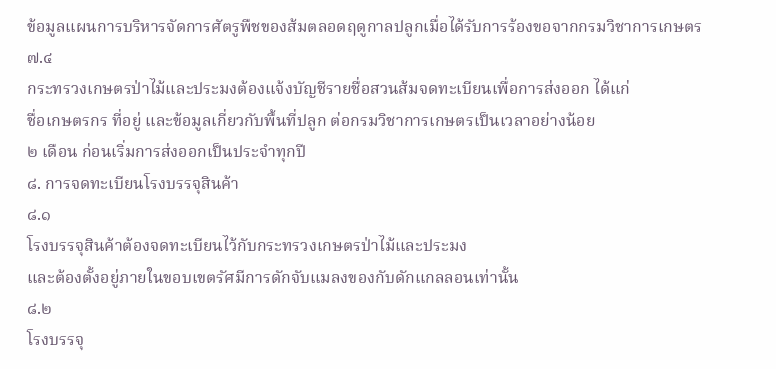ข้อมูลแผนการบริหารจัดการศัตรูพืชของส้มตลอดฤดูกาลปลูกเมื่อได้รับการร้องขอจากกรมวิชาการเกษตร
๗.๔
กระทรวงเกษตรป่าไม้และประมงต้องแจ้งบัญชีรายชื่อสวนส้มจดทะเบียนเพื่อการส่งออก ได้แก่
ชื่อเกษตรกร ที่อยู่ และข้อมูลเกี่ยวกับพื้นที่ปลูก ต่อกรมวิชาการเกษตรเป็นเวลาอย่างน้อย
๒ เดือน ก่อนเริ่มการส่งออกเป็นประจำทุกปี
๘. การจดทะเบียนโรงบรรจุสินค้า
๘.๑
โรงบรรจุสินค้าต้องจดทะเบียนไว้กับกระทรวงเกษตรป่าไม้และประมง
และต้องตั้งอยู่ภายในขอบเขตรัศมีการดักจับแมลงของกับดักแกลลอนเท่านั้น
๘.๒
โรงบรรจุ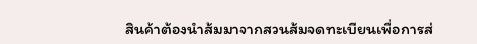สินค้าต้องนำส้มมาจากสวนส้มจดทะเบียนเพื่อการส่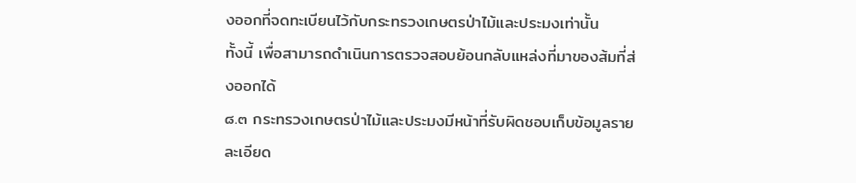งออกที่จดทะเบียนไว้กับกระทรวงเกษตรป่าไม้และประมงเท่านั้น
ทั้งนี้ เพื่อสามารถดำเนินการตรวจสอบย้อนกลับแหล่งที่มาของส้มที่ส่งออกได้
๘.๓ กระทรวงเกษตรป่าไม้และประมงมีหน้าที่รับผิดชอบเก็บข้อมูลรายละเอียด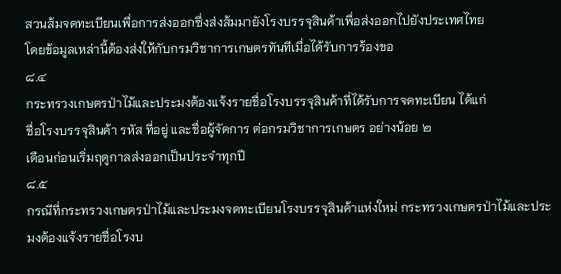สวนส้มจดทะเบียนเพื่อการส่งออกซึ่งส่งส้มมายังโรงบรรจุสินค้าเพื่อส่งออกไปยังประเทศไทย
โดยข้อมูลเหล่านี้ต้องส่งให้กับกรมวิชาการเกษตรทันทีเมื่อได้รับการร้องขอ
๘.๔
กระทรวงเกษตรป่าไม้และประมงต้องแจ้งรายชื่อโรงบรรจุสินค้าที่ได้รับการจดทะเบียน ได้แก่
ชื่อโรงบรรจุสินค้า รหัส ที่อยู่ และชื่อผู้จัดการ ต่อกรมวิชาการเกษตร อย่างน้อย ๒
เดือนก่อนเริ่มฤดูกาลส่งออกเป็นประจำทุกปี
๘.๕
กรณีที่กระทรวงเกษตรป่าไม้และประมงจดทะเบียนโรงบรรจุสินค้าแห่งใหม่ กระทรวงเกษตรป่าไม้และประมงต้องแจ้งรายชื่อโรงบ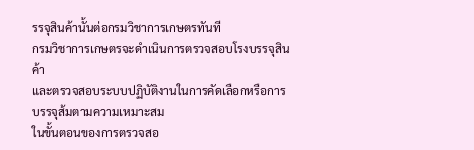รรจุสินค้านั้นต่อกรมวิชาการเกษตรทันที
กรมวิชาการเกษตรจะดำเนินการตรวจสอบโรงบรรจุสินค้า
และตรวจสอบระบบปฏิบัติงานในการคัดเลือกหรือการบรรจุส้มตามความเหมาะสม
ในขั้นตอนของการตรวจสอ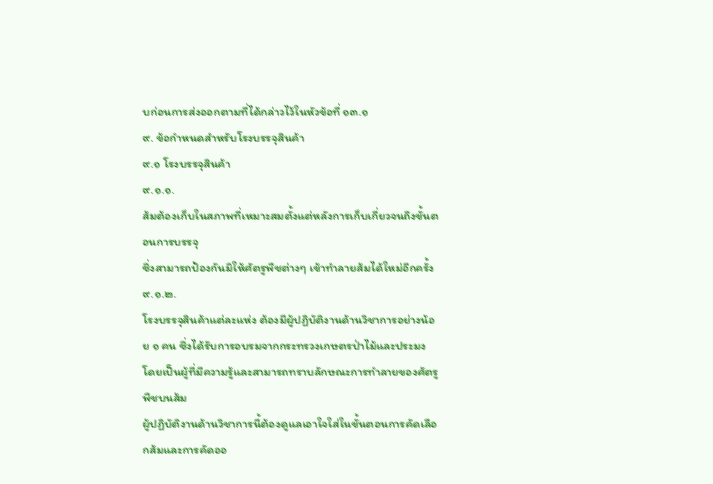บก่อนการส่งออกตามที่ได้กล่าวไว้ในหัวข้อที่ ๑๓.๑
๙. ข้อกำหนดสำหรับโรงบรรจุสินค้า
๙.๑ โรงบรรจุสินค้า
๙.๑.๑.
ส้มต้องเก็บในสภาพที่เหมาะสมตั้งแต่หลังการเก็บเกี่ยวจนถึงขั้นตอนการบรรจุ
ซึ่งสามารถป้องกันมิให้ศัตรูพืชต่างๆ เข้าทำลายส้มได้ใหม่อีกครั้ง
๙.๑.๒.
โรงบรรจุสินค้าแต่ละแห่ง ต้องมีผู้ปฏิบัติงานด้านวิชาการอย่างน้อย ๑ คน ซึ่งได้รับการอบรมจากกระทรวงเกษตรป่าไม้และประมง
โดยเป็นผู้ที่มีความรู้และสามารถทราบลักษณะการทำลายของศัตรูพืชบนส้ม
ผู้ปฏิบัติงานด้านวิชาการนี้ต้องดูแลเอาใจใส่ในขั้นตอนการคัดเลือกส้มและการคัดออ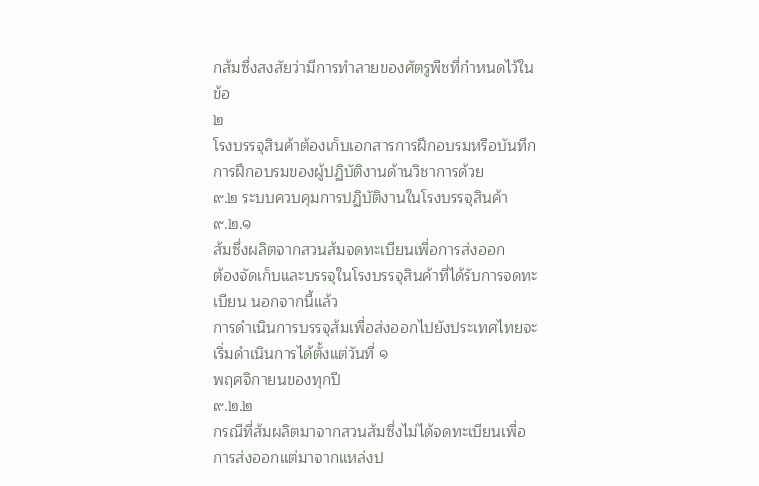กส้มซึ่งสงสัยว่ามีการทำลายของศัตรูพืชที่กำหนดไว้ในข้อ
๒
โรงบรรจุสินค้าต้องเก็บเอกสารการฝึกอบรมหรือบันทึกการฝึกอบรมของผู้ปฏิบัติงานด้านวิชาการด้วย
๙.๒ ระบบควบคุมการปฏิบัติงานในโรงบรรจุสินค้า
๙.๒.๑
ส้มซึ่งผลิตจากสวนส้มจดทะเบียนเพื่อการส่งออก
ต้องจัดเก็บและบรรจุในโรงบรรจุสินค้าที่ได้รับการจดทะเบียน นอกจากนี้แล้ว
การดำเนินการบรรจุส้มเพื่อส่งออกไปยังประเทศไทยจะเริ่มดำเนินการได้ตั้งแต่วันที่ ๑
พฤศจิกายนของทุกปี
๙.๒.๒
กรณีที่ส้มผลิตมาจากสวนส้มซึ่งไม่ได้จดทะเบียนเพื่อการส่งออกแต่มาจากแหล่งป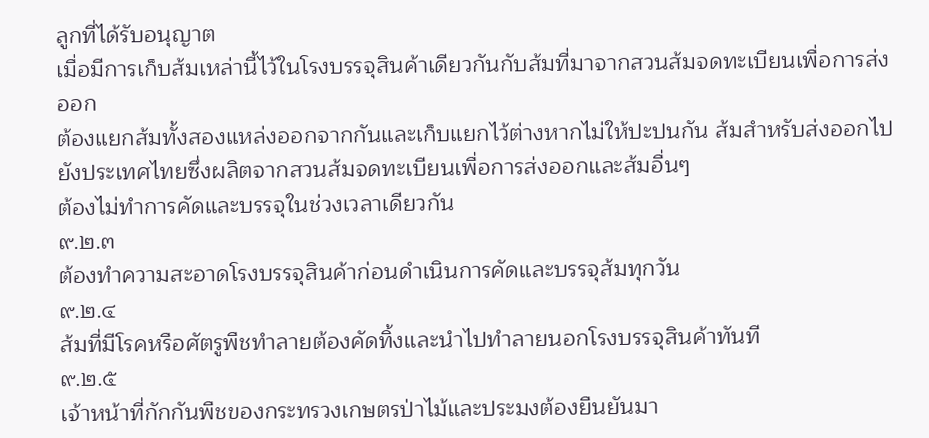ลูกที่ได้รับอนุญาต
เมื่อมีการเก็บส้มเหล่านี้ไว้ในโรงบรรจุสินค้าเดียวกันกับส้มที่มาจากสวนส้มจดทะเบียนเพื่อการส่งออก
ต้องแยกส้มทั้งสองแหล่งออกจากกันและเก็บแยกไว้ต่างหากไม่ให้ปะปนกัน ส้มสำหรับส่งออกไปยังประเทศไทยซึ่งผลิตจากสวนส้มจดทะเบียนเพื่อการส่งออกและส้มอื่นๆ
ต้องไม่ทำการคัดและบรรจุในช่วงเวลาเดียวกัน
๙.๒.๓
ต้องทำความสะอาดโรงบรรจุสินค้าก่อนดำเนินการคัดและบรรจุส้มทุกวัน
๙.๒.๔
ส้มที่มีโรคหรือศัตรูพืชทำลายต้องคัดทิ้งและนำไปทำลายนอกโรงบรรจุสินค้าทันที
๙.๒.๕
เจ้าหน้าที่กักกันพืชของกระทรวงเกษตรป่าไม้และประมงต้องยืนยันมา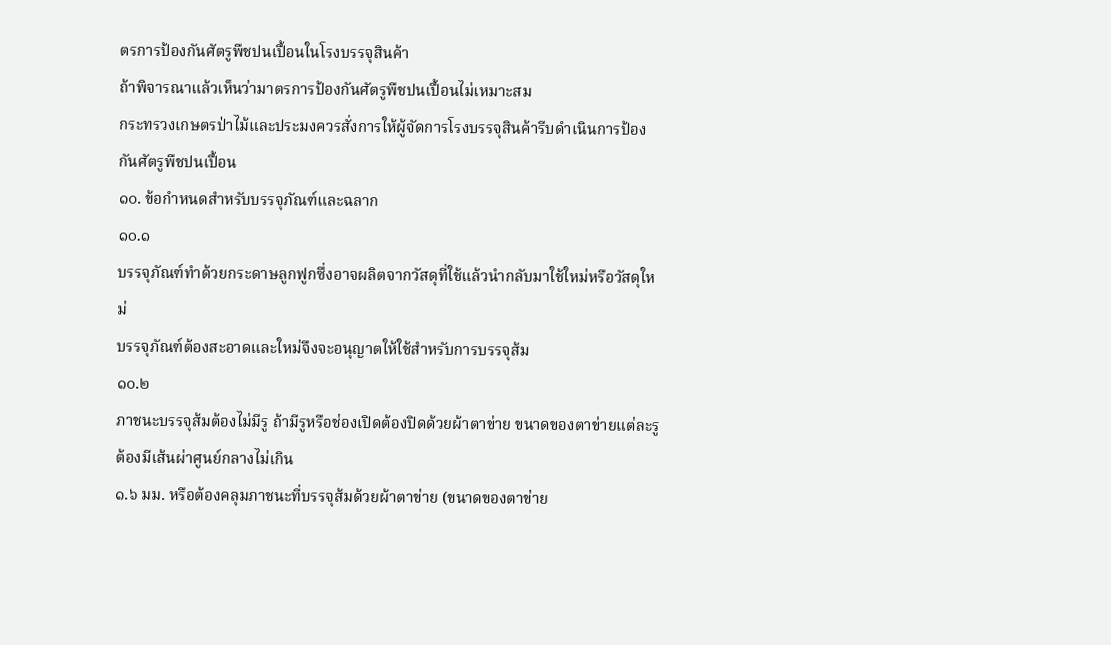ตรการป้องกันศัตรูพืชปนเปื้อนในโรงบรรจุสินค้า
ถ้าพิจารณาแล้วเห็นว่ามาตรการป้องกันศัตรูพืชปนเปื้อนไม่เหมาะสม
กระทรวงเกษตรป่าไม้และประมงควรสั่งการให้ผู้จัดการโรงบรรจุสินค้ารีบดำเนินการป้องกันศัตรูพืชปนเปื้อน
๑๐. ข้อกำหนดสำหรับบรรจุภัณฑ์และฉลาก
๑๐.๑
บรรจุภัณฑ์ทำด้วยกระดาษลูกฟูกซึ่งอาจผลิตจากวัสดุที่ใช้แล้วนำกลับมาใช้ใหม่หรือวัสดุใหม่
บรรจุภัณฑ์ต้องสะอาดและใหม่จึงจะอนุญาตให้ใช้สำหรับการบรรจุส้ม
๑๐.๒
ภาชนะบรรจุส้มต้องไม่มีรู ถ้ามีรูหรือช่องเปิดต้องปิดด้วยผ้าตาข่าย ขนาดของตาข่ายแต่ละรูต้องมีเส้นผ่าศูนย์กลางไม่เกิน
๑.๖ มม. หรือต้องคลุมภาชนะที่บรรจุส้มด้วยผ้าตาข่าย (ขนาดของตาข่าย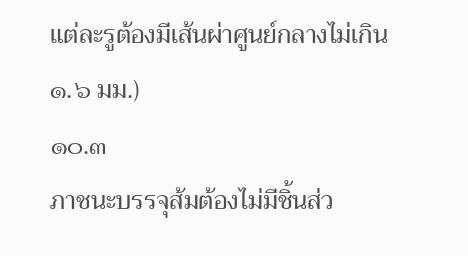แต่ละรูต้องมีเส้นผ่าศูนย์กลางไม่เกิน
๑.๖ มม.)
๑๐.๓
ภาชนะบรรจุส้มต้องไม่มีชิ้นส่ว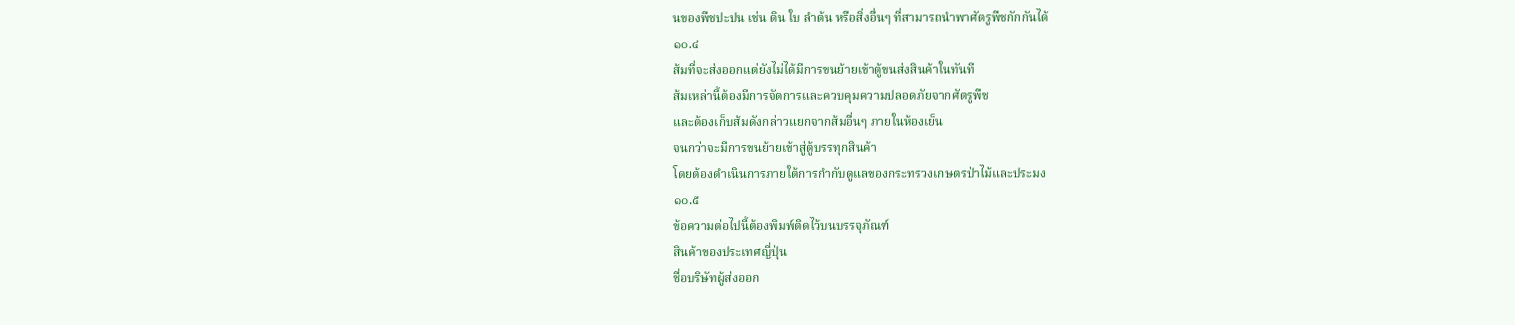นของพืชปะปน เช่น ดิน ใบ ลำต้น หรือสิ่งอื่นๆ ที่สามารถนำพาศัตรูพืชกักกันได้
๑๐.๔
ส้มที่จะส่งออกแต่ยังไม่ได้มีการขนย้ายเข้าตู้ขนส่งสินค้าในทันที
ส้มเหล่านี้ต้องมีการจัดการและควบคุมความปลอดภัยจากศัตรูพืช
และต้องเก็บส้มดังกล่าวแยกจากส้มอื่นๆ ภายในห้องเย็น
จนกว่าจะมีการขนย้ายเข้าสู่ตู้บรรทุกสินค้า
โดยต้องดำเนินการภายใต้การกำกับดูแลของกระทรวงเกษตรป่าไม้และประมง
๑๐.๕
ข้อความต่อไปนี้ต้องพิมพ์ติดไว้บนบรรจุภัณฑ์
สินค้าของประเทศญี่ปุ่น
ชื่อบริษัทผู้ส่งออก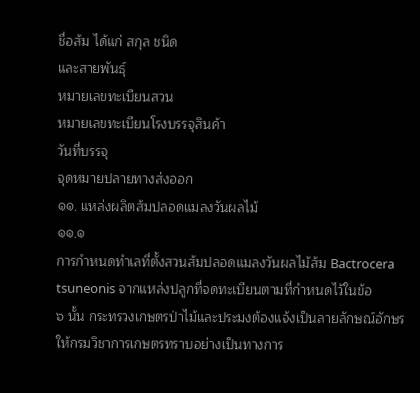ชื่อส้ม ได้แก่ สกุล ชนิด
และสายพันธุ์
หมายเลขทะเบียนสวน
หมายเลขทะเบียนโรงบรรจุสินค้า
วันที่บรรจุ
จุดหมายปลายทางส่งออก
๑๑. แหล่งผลิตส้มปลอดแมลงวันผลไม้
๑๑.๑
การกำหนดทำเลที่ตั้งสวนส้มปลอดแมลงวันผลไม้ส้ม Bactrocera
tsuneonis จากแหล่งปลูกที่จดทะเบียนตามที่กำหนดไว้ในข้อ
๖ นั้น กระทรวงเกษตรป่าไม้และประมงต้องแจ้งเป็นลายลักษณ์อักษรให้กรมวิชาการเกษตรทราบอย่างเป็นทางการ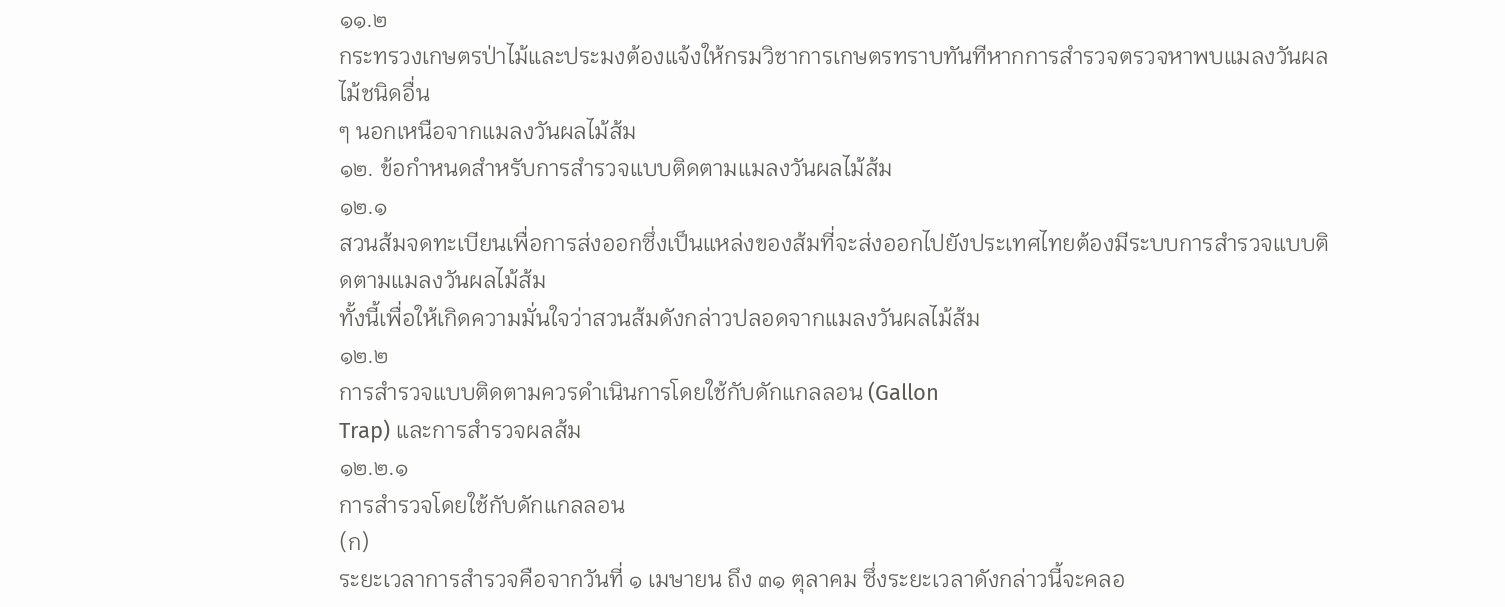๑๑.๒
กระทรวงเกษตรป่าไม้และประมงต้องแจ้งให้กรมวิชาการเกษตรทราบทันทีหากการสำรวจตรวจหาพบแมลงวันผลไม้ชนิดอื่น
ๆ นอกเหนือจากแมลงวันผลไม้ส้ม
๑๒. ข้อกำหนดสำหรับการสำรวจแบบติดตามแมลงวันผลไม้ส้ม
๑๒.๑
สวนส้มจดทะเบียนเพื่อการส่งออกซึ่งเป็นแหล่งของส้มที่จะส่งออกไปยังประเทศไทยต้องมีระบบการสำรวจแบบติดตามแมลงวันผลไม้ส้ม
ทั้งนี้เพื่อให้เกิดความมั่นใจว่าสวนส้มดังกล่าวปลอดจากแมลงวันผลไม้ส้ม
๑๒.๒
การสำรวจแบบติดตามควรดำเนินการโดยใช้กับดักแกลลอน (Gallon
Trap) และการสำรวจผลส้ม
๑๒.๒.๑
การสำรวจโดยใช้กับดักแกลลอน
(ก)
ระยะเวลาการสำรวจคือจากวันที่ ๑ เมษายน ถึง ๓๑ ตุลาคม ซึ่งระยะเวลาดังกล่าวนี้จะคลอ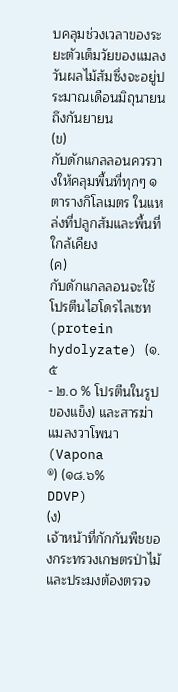บคลุมช่วงเวลาของระยะตัวเต็มวัยของแมลงวันผลไม้ส้มซึ่งจะอยู่ประมาณเดือนมิถุนายนถึงกันยายน
(ข)
กับดักแกลลอนควรวางให้คลุมพื้นที่ทุกๆ ๑ ตารางกิโลเมตร ในแหล่งที่ปลูกส้มและพื้นที่ใกล้เคียง
(ค)
กับดักแกลลอนจะใช้โปรตีนไฮโดรไลเซท (protein
hydolyzate) (๑.๕
- ๒.๐ % โปรตีนในรูปของแข็ง) และสารฆ่าแมลงวาโพนา (Vapona
®) (๑๘.๖%
DDVP)
(ง)
เจ้าหน้าที่กักกันพืชของกระทรวงเกษตรป่าไม้และประมงต้องตรวจ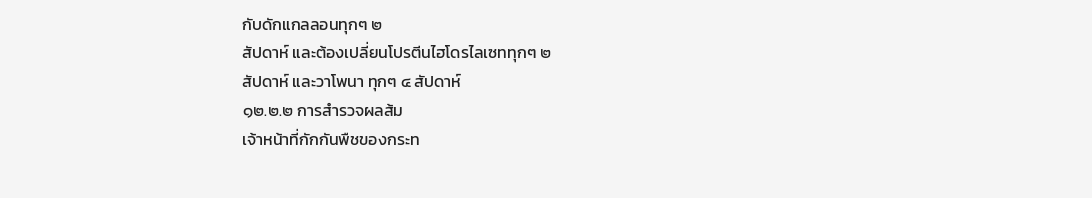กับดักแกลลอนทุกๆ ๒
สัปดาห์ และต้องเปลี่ยนโปรตีนไฮโดรไลเซททุกๆ ๒
สัปดาห์ และวาโพนา ทุกๆ ๔ สัปดาห์
๑๒.๒.๒ การสำรวจผลส้ม
เจ้าหน้าที่กักกันพืชของกระท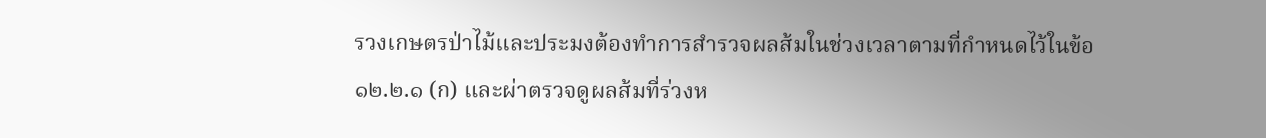รวงเกษตรป่าไม้และประมงต้องทำการสำรวจผลส้มในช่วงเวลาตามที่กำหนดไว้ในข้อ
๑๒.๒.๑ (ก) และผ่าตรวจดูผลส้มที่ร่วงห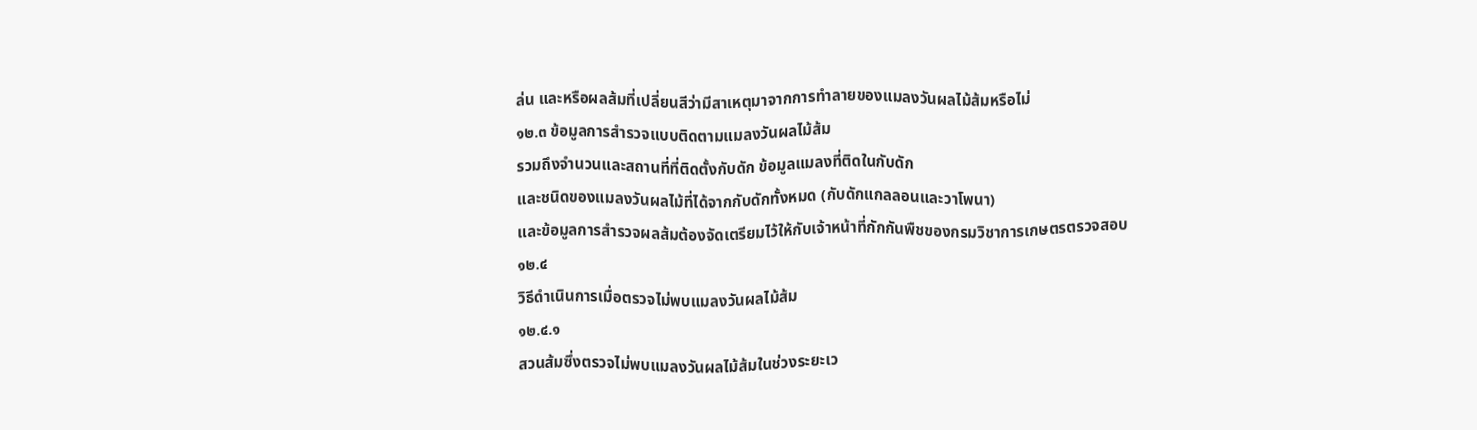ล่น และหรือผลส้มที่เปลี่ยนสีว่ามีสาเหตุมาจากการทำลายของแมลงวันผลไม้ส้มหรือไม่
๑๒.๓ ข้อมูลการสำรวจแบบติดตามแมลงวันผลไม้ส้ม
รวมถึงจำนวนและสถานที่ที่ติดตั้งกับดัก ข้อมูลแมลงที่ติดในกับดัก
และชนิดของแมลงวันผลไม้ที่ได้จากกับดักทั้งหมด (กับดักแกลลอนและวาโพนา)
และข้อมูลการสำรวจผลส้มต้องจัดเตรียมไว้ให้กับเจ้าหน้าที่กักกันพืชของกรมวิชาการเกษตรตรวจสอบ
๑๒.๔
วิธีดำเนินการเมื่อตรวจไม่พบแมลงวันผลไม้ส้ม
๑๒.๔.๑
สวนส้มซึ่งตรวจไม่พบแมลงวันผลไม้ส้มในช่วงระยะเว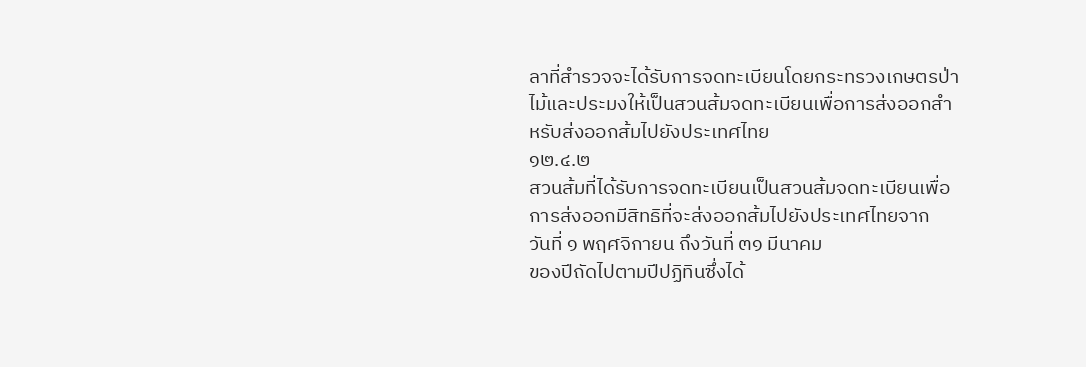ลาที่สำรวจจะได้รับการจดทะเบียนโดยกระทรวงเกษตรป่าไม้และประมงให้เป็นสวนส้มจดทะเบียนเพื่อการส่งออกสำหรับส่งออกส้มไปยังประเทศไทย
๑๒.๔.๒
สวนส้มที่ได้รับการจดทะเบียนเป็นสวนส้มจดทะเบียนเพื่อการส่งออกมีสิทธิที่จะส่งออกส้มไปยังประเทศไทยจาก
วันที่ ๑ พฤศจิกายน ถึงวันที่ ๓๑ มีนาคม
ของปีถัดไปตามปีปฏิทินซึ่งได้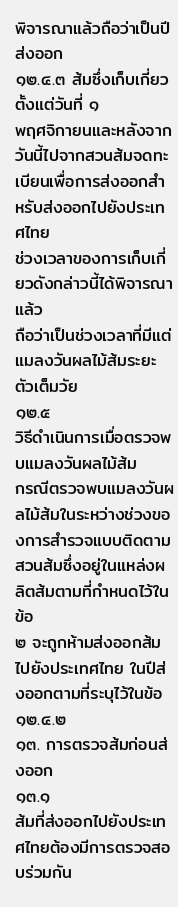พิจารณาแล้วถือว่าเป็นปีส่งออก
๑๒.๔.๓ ส้มซึ่งเก็บเกี่ยวตั้งแต่วันที่ ๑
พฤศจิกายนและหลังจากวันนี้ไปจากสวนส้มจดทะเบียนเพื่อการส่งออกสำหรับส่งออกไปยังประเทศไทย
ช่วงเวลาของการเก็บเกี่ยวดังกล่าวนี้ได้พิจารณาแล้ว
ถือว่าเป็นช่วงเวลาที่มีแต่แมลงวันผลไม้ส้มระยะตัวเต็มวัย
๑๒.๕
วิธีดำเนินการเมื่อตรวจพบแมลงวันผลไม้ส้ม
กรณีตรวจพบแมลงวันผลไม้ส้มในระหว่างช่วงของการสำรวจแบบติดตามสวนส้มซึ่งอยู่ในแหล่งผลิตส้มตามที่กำหนดไว้ในข้อ
๒ จะถูกห้ามส่งออกส้มไปยังประเทศไทย ในปีส่งออกตามที่ระบุไว้ในข้อ ๑๒.๔.๒
๑๓. การตรวจส้มก่อนส่งออก
๑๓.๑
ส้มที่ส่งออกไปยังประเทศไทยต้องมีการตรวจสอบร่วมกัน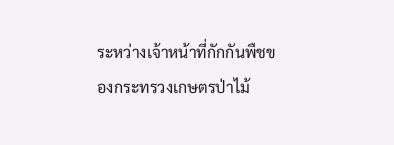ระหว่างเจ้าหน้าที่กักกันพืชของกระทรวงเกษตรป่าไม้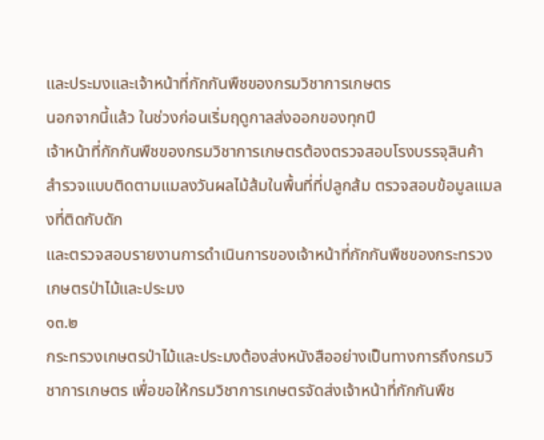และประมงและเจ้าหน้าที่กักกันพืชของกรมวิชาการเกษตร
นอกจากนี้แล้ว ในช่วงก่อนเริ่มฤดูกาลส่งออกของทุกปี
เจ้าหน้าที่กักกันพืชของกรมวิชาการเกษตรต้องตรวจสอบโรงบรรจุสินค้า
สำรวจแบบติดตามแมลงวันผลไม้ส้มในพื้นที่ที่ปลูกส้ม ตรวจสอบข้อมูลแมลงที่ติดกับดัก
และตรวจสอบรายงานการดำเนินการของเจ้าหน้าที่กักกันพืชของกระทรวงเกษตรป่าไม้และประมง
๑๓.๒
กระทรวงเกษตรป่าไม้และประมงต้องส่งหนังสืออย่างเป็นทางการถึงกรมวิชาการเกษตร เพื่อขอให้กรมวิชาการเกษตรจัดส่งเจ้าหน้าที่กักกันพืช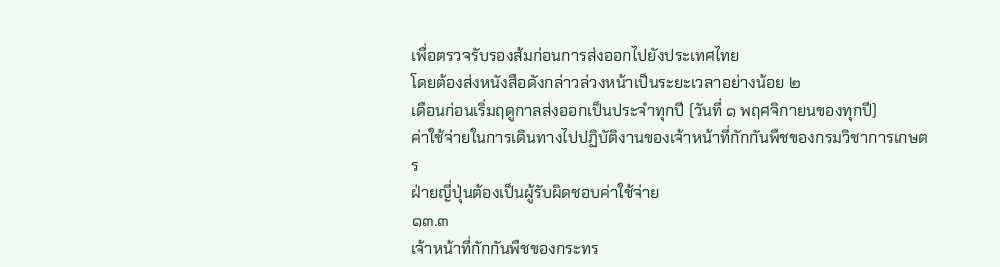เพื่อตรวจรับรองส้มก่อนการส่งออกไปยังประเทศไทย
โดยต้องส่งหนังสือดังกล่าวล่วงหน้าเป็นระยะเวลาอย่างน้อย ๒
เดือนก่อนเริ่มฤดูกาลส่งออกเป็นประจำทุกปี (วันที่ ๑ พฤศจิกายนของทุกปี)
ค่าใช้จ่ายในการเดินทางไปปฏิบัติงานของเจ้าหน้าที่กักกันพืชของกรมวิชาการเกษตร
ฝ่ายญี่ปุ่นต้องเป็นผู้รับผิดชอบค่าใช้จ่าย
๑๓.๓
เจ้าหน้าที่กักกันพืชของกระทร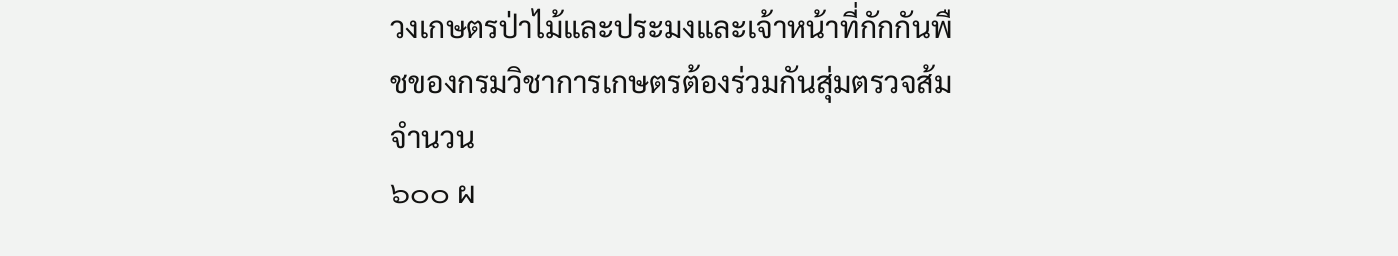วงเกษตรป่าไม้และประมงและเจ้าหน้าที่กักกันพืชของกรมวิชาการเกษตรต้องร่วมกันสุ่มตรวจส้มจำนวน
๖๐๐ ผ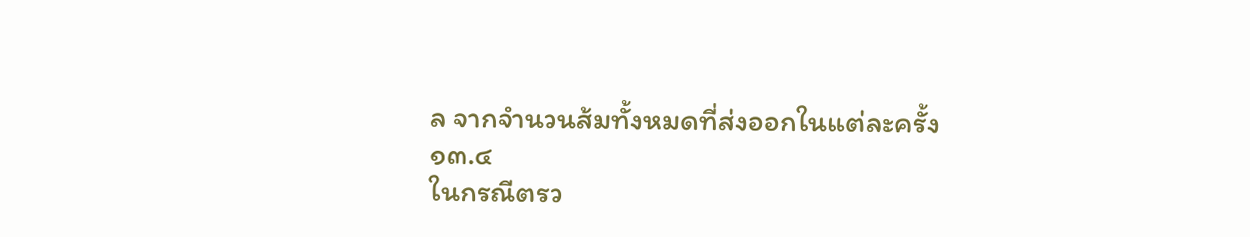ล จากจำนวนส้มทั้งหมดที่ส่งออกในแต่ละครั้ง
๑๓.๔
ในกรณีตรว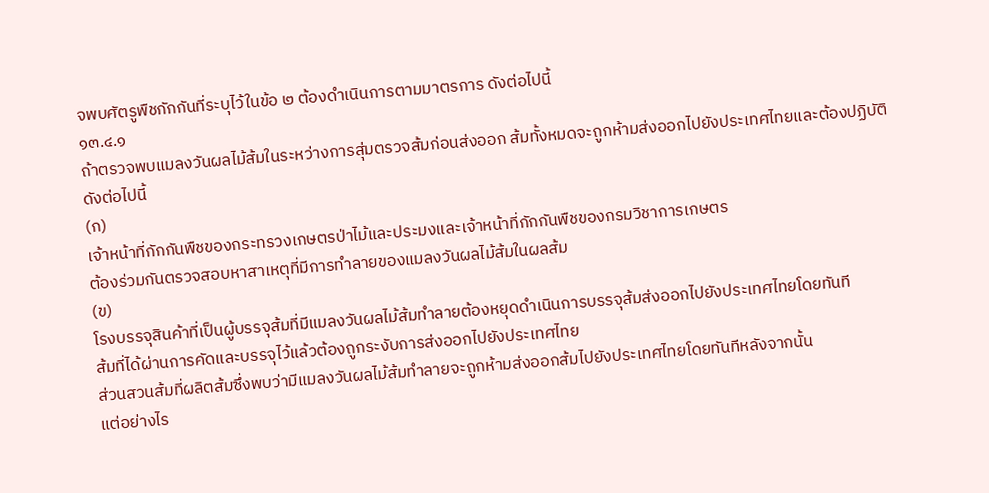จพบศัตรูพืชกักกันที่ระบุไว้ในข้อ ๒ ต้องดำเนินการตามมาตรการ ดังต่อไปนี้
๑๓.๔.๑
ถ้าตรวจพบแมลงวันผลไม้ส้มในระหว่างการสุ่มตรวจส้มก่อนส่งออก ส้มทั้งหมดจะถูกห้ามส่งออกไปยังประเทศไทยและต้องปฏิบัติ
ดังต่อไปนี้
(ก)
เจ้าหน้าที่กักกันพืชของกระทรวงเกษตรป่าไม้และประมงและเจ้าหน้าที่กักกันพืชของกรมวิชาการเกษตร
ต้องร่วมกันตรวจสอบหาสาเหตุที่มีการทำลายของแมลงวันผลไม้ส้มในผลส้ม
(ข)
โรงบรรจุสินค้าที่เป็นผู้บรรจุส้มที่มีแมลงวันผลไม้ส้มทำลายต้องหยุดดำเนินการบรรจุส้มส่งออกไปยังประเทศไทยโดยทันที
ส้มที่ได้ผ่านการคัดและบรรจุไว้แล้วต้องถูกระงับการส่งออกไปยังประเทศไทย
ส่วนสวนส้มที่ผลิตส้มซึ่งพบว่ามีแมลงวันผลไม้ส้มทำลายจะถูกห้ามส่งออกส้มไปยังประเทศไทยโดยทันทีหลังจากนั้น
แต่อย่างไร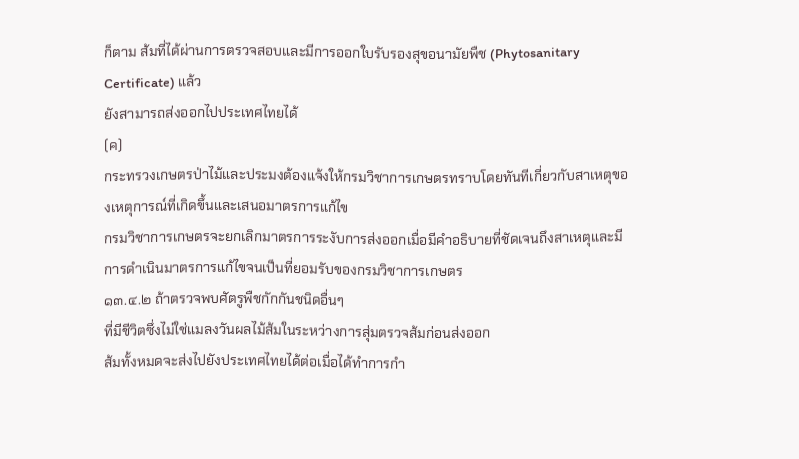ก็ตาม ส้มที่ได้ผ่านการตรวจสอบและมีการออกใบรับรองสุขอนามัยพืช (Phytosanitary
Certificate) แล้ว
ยังสามารถส่งออกไปประเทศไทยได้
(ค)
กระทรวงเกษตรป่าไม้และประมงต้องแจ้งให้กรมวิชาการเกษตรทราบโดยทันทีเกี่ยวกับสาเหตุของเหตุการณ์ที่เกิดขึ้นและเสนอมาตรการแก้ไข
กรมวิชาการเกษตรจะยกเลิกมาตรการระงับการส่งออกเมื่อมีคำอธิบายที่ชัดเจนถึงสาเหตุและมีการดำเนินมาตรการแก้ไขจนเป็นที่ยอมรับของกรมวิชาการเกษตร
๑๓.๔.๒ ถ้าตรวจพบศัตรูพืชกักกันชนิดอื่นๆ
ที่มีชีวิตซึ่งไม่ใช่แมลงวันผลไม้ส้มในระหว่างการสุ่มตรวจส้มก่อนส่งออก
ส้มทั้งหมดจะส่งไปยังประเทศไทยได้ต่อเมื่อได้ทำการกำ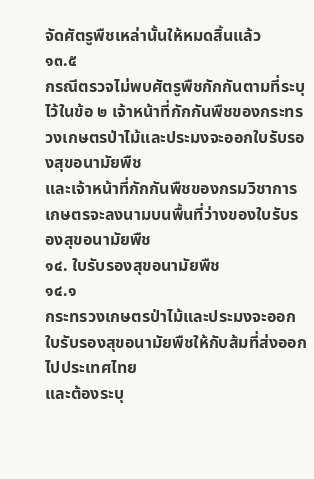จัดศัตรูพืชเหล่านั้นให้หมดสิ้นแล้ว
๑๓.๕
กรณีตรวจไม่พบศัตรูพืชกักกันตามที่ระบุไว้ในข้อ ๒ เจ้าหน้าที่กักกันพืชของกระทรวงเกษตรป่าไม้และประมงจะออกใบรับรองสุขอนามัยพืช
และเจ้าหน้าที่กักกันพืชของกรมวิชาการเกษตรจะลงนามบนพื้นที่ว่างของใบรับรองสุขอนามัยพืช
๑๔. ใบรับรองสุขอนามัยพืช
๑๔.๑
กระทรวงเกษตรป่าไม้และประมงจะออกใบรับรองสุขอนามัยพืชให้กับส้มที่ส่งออกไปประเทศไทย
และต้องระบุ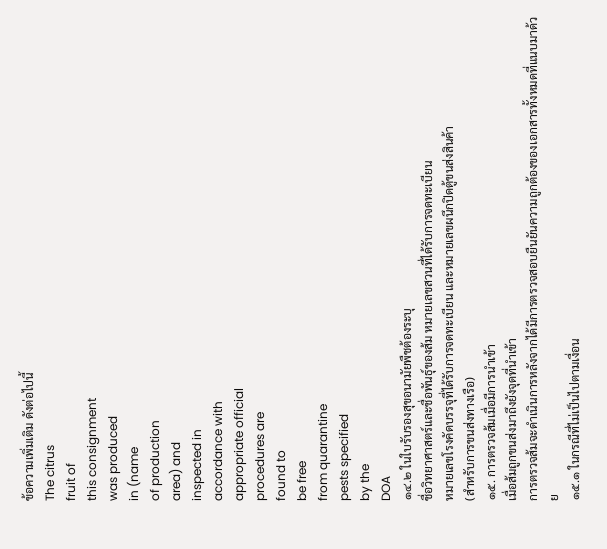ข้อความเพิ่มเติม ดังต่อไปนี้
The citrus
fruit of
this consignment
was produced
in (name
of production
area) and
inspected in
accordance with
appropriate official
procedures are
found to
be free
from quarantine
pests specified
by the
DOA
๑๔.๒ ในใบรับรองสุขอนามัยพืชต้องระบุ
ชื่อวิทยาศาสตร์และชื่อพันธุ์ของส้ม หมายเลขสวนที่ได้รับการจดทะเบียน
หมายเลขโรงคัดบรรจุที่ได้รับการจดทะเบียน และหมายเลขผนึกปิดตู้ขนส่งสินค้า
(สำหรับการขนส่งทางเรือ)
๑๕. การตรวจส้มเมื่อมีการนำเข้า
เมื่อส้มถูกขนส่งมาถึงยังจุดที่นำเข้า
การตรวจส้มจะดำเนินการหลังจากได้มีการตรวจสอบยืนยันความถูกต้องของเอกสารทั้งหมดที่แนบมาด้วย
๑๕.๑ ในกรณีที่ไม่เป็นไปตามเงื่อน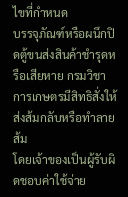ไขที่กำหนด
บรรจุภัณฑ์หรือผนึกปิดตู้ขนส่งสินค้าชำรุดหรือเสียหาย กรมวิชาการเกษตรมีสิทธิสั่งให้ส่งส้มกลับหรือทำลายส้ม
โดยเจ้าของเป็นผู้รับผิดชอบค่าใช้จ่าย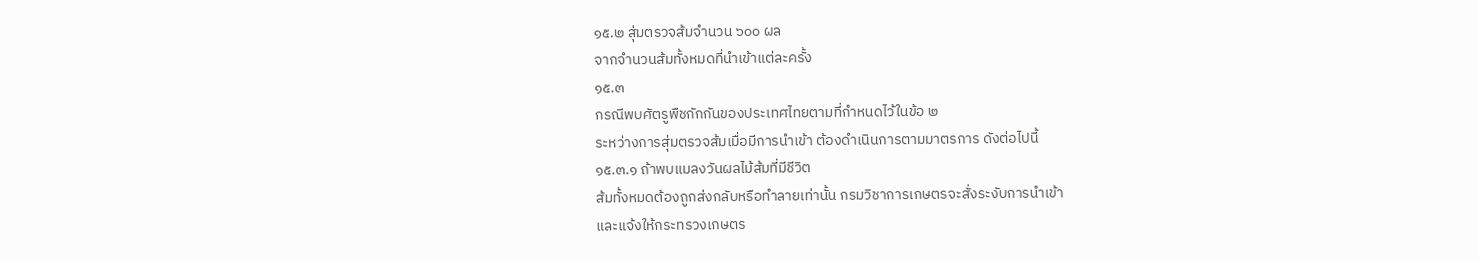๑๕.๒ สุ่มตรวจส้มจำนวน ๖๐๐ ผล
จากจำนวนส้มทั้งหมดที่นำเข้าแต่ละครั้ง
๑๕.๓
กรณีพบศัตรูพืชกักกันของประเทศไทยตามที่กำหนดไว้ในข้อ ๒
ระหว่างการสุ่มตรวจส้มเมื่อมีการนำเข้า ต้องดำเนินการตามมาตรการ ดังต่อไปนี้
๑๕.๓.๑ ถ้าพบแมลงวันผลไม้ส้มที่มีชีวิต
ส้มทั้งหมดต้องถูกส่งกลับหรือทำลายเท่านั้น กรมวิชาการเกษตรจะสั่งระงับการนำเข้า
และแจ้งให้กระทรวงเกษตร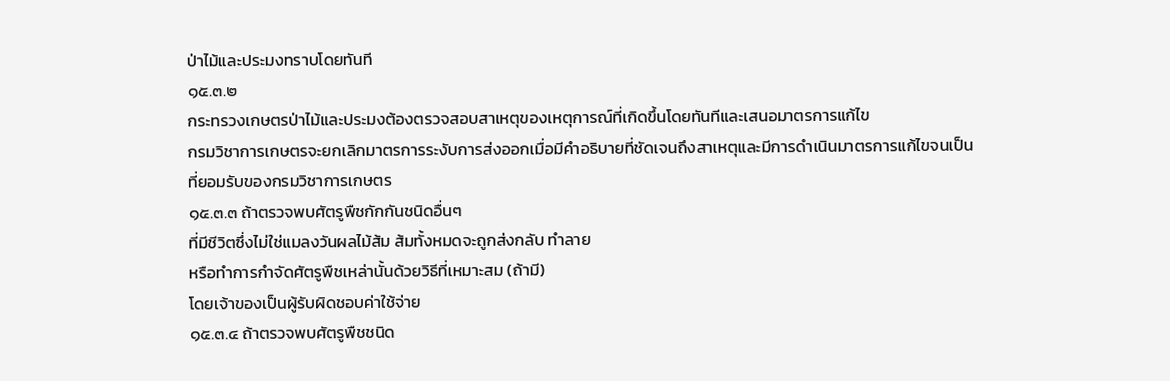ป่าไม้และประมงทราบโดยทันที
๑๕.๓.๒
กระทรวงเกษตรป่าไม้และประมงต้องตรวจสอบสาเหตุของเหตุการณ์ที่เกิดขึ้นโดยทันทีและเสนอมาตรการแก้ไข
กรมวิชาการเกษตรจะยกเลิกมาตรการระงับการส่งออกเมื่อมีคำอธิบายที่ชัดเจนถึงสาเหตุและมีการดำเนินมาตรการแก้ไขจนเป็นที่ยอมรับของกรมวิชาการเกษตร
๑๕.๓.๓ ถ้าตรวจพบศัตรูพืชกักกันชนิดอื่นๆ
ที่มีชีวิตซึ่งไม่ใช่แมลงวันผลไม้ส้ม ส้มทั้งหมดจะถูกส่งกลับ ทำลาย
หรือทำการกำจัดศัตรูพืชเหล่านั้นด้วยวิธีที่เหมาะสม (ถ้ามี)
โดยเจ้าของเป็นผู้รับผิดชอบค่าใช้จ่าย
๑๕.๓.๔ ถ้าตรวจพบศัตรูพืชชนิด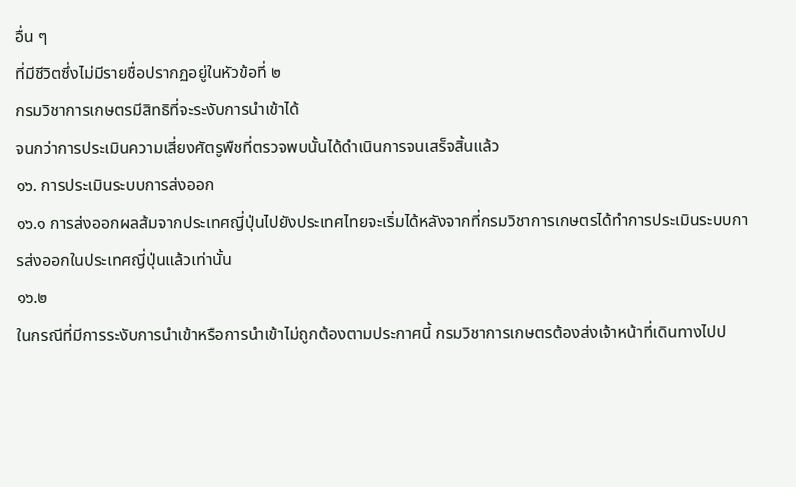อื่น ๆ
ที่มีชีวิตซึ่งไม่มีรายชื่อปรากฏอยู่ในหัวข้อที่ ๒
กรมวิชาการเกษตรมีสิทธิที่จะระงับการนำเข้าได้
จนกว่าการประเมินความเสี่ยงศัตรูพืชที่ตรวจพบนั้นได้ดำเนินการจนเสร็จสิ้นแล้ว
๑๖. การประเมินระบบการส่งออก
๑๖.๑ การส่งออกผลส้มจากประเทศญี่ปุ่นไปยังประเทศไทยจะเริ่มได้หลังจากที่กรมวิชาการเกษตรได้ทำการประเมินระบบการส่งออกในประเทศญี่ปุ่นแล้วเท่านั้น
๑๖.๒
ในกรณีที่มีการระงับการนำเข้าหรือการนำเข้าไม่ถูกต้องตามประกาศนี้ กรมวิชาการเกษตรต้องส่งเจ้าหน้าที่เดินทางไปป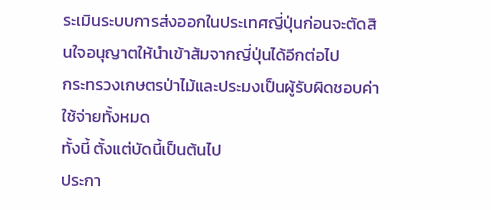ระเมินระบบการส่งออกในประเทศญี่ปุ่นก่อนจะตัดสินใจอนุญาตให้นำเข้าส้มจากญี่ปุ่นได้อีกต่อไป
กระทรวงเกษตรป่าไม้และประมงเป็นผู้รับผิดชอบค่าใช้จ่ายทั้งหมด
ทั้งนี้ ตั้งแต่บัดนี้เป็นต้นไป
ประกา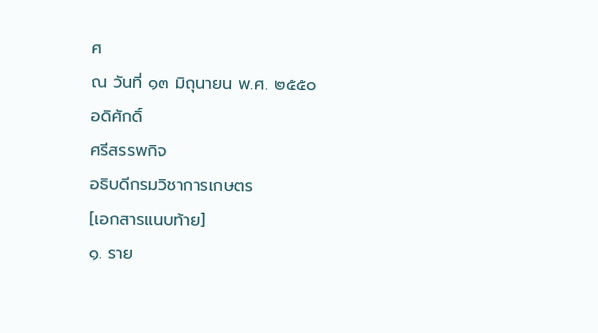ศ
ณ วันที่ ๑๓ มิถุนายน พ.ศ. ๒๕๕๐
อดิศักดิ์
ศรีสรรพกิจ
อธิบดีกรมวิชาการเกษตร
[เอกสารแนบท้าย]
๑. ราย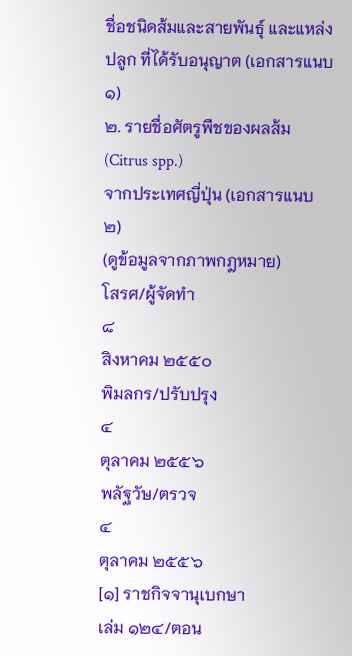ชื่อชนิดส้มและสายพันธุ์ และแหล่งปลูก ที่ได้รับอนุญาต (เอกสารแนบ ๑)
๒. รายชื่อศัตรูพืชของผลส้ม (Citrus spp.)
จากประเทศญี่ปุ่น (เอกสารแนบ ๒)
(ดูข้อมูลจากภาพกฎหมาย)
โสรศ/ผู้จัดทำ
๘
สิงหาคม ๒๕๕๐
พิมลกร/ปรับปรุง
๔
ตุลาคม ๒๕๕๖
พลัฐวัษ/ตรวจ
๔
ตุลาคม ๒๕๕๖
[๑] ราชกิจจานุเบกษา
เล่ม ๑๒๔/ตอน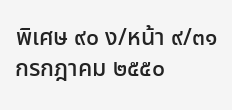พิเศษ ๙๐ ง/หน้า ๙/๓๑ กรกฎาคม ๒๕๕๐